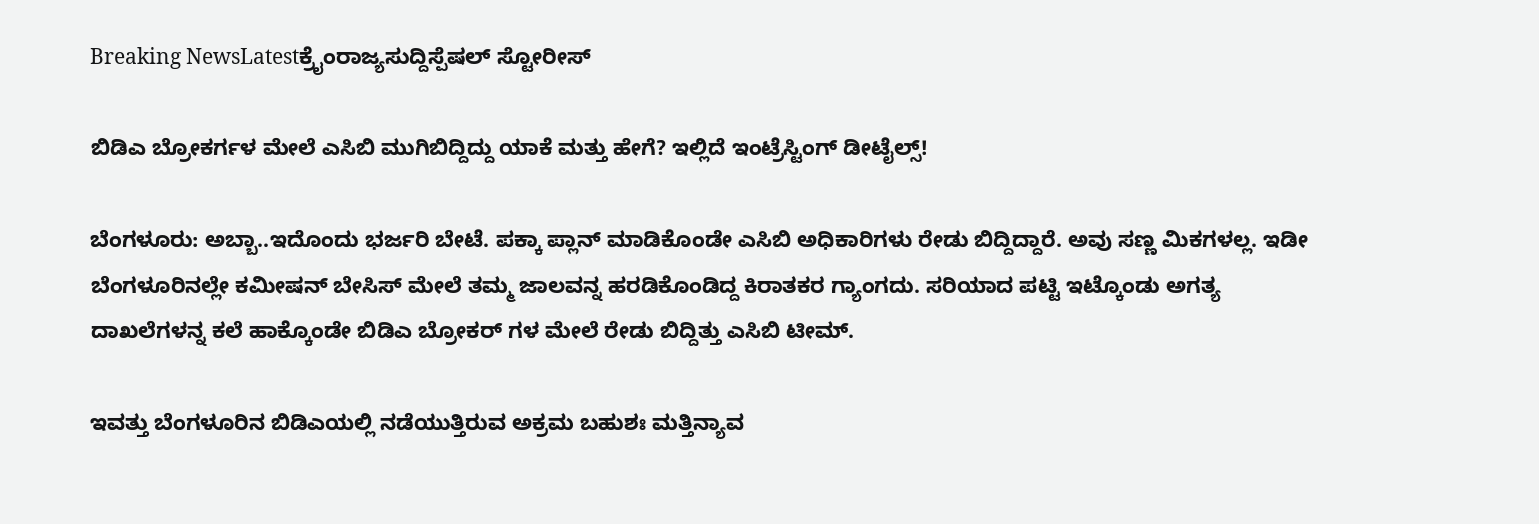Breaking NewsLatestಕ್ರೈಂರಾಜ್ಯಸುದ್ದಿಸ್ಪೆಷಲ್ ಸ್ಟೋರೀಸ್

ಬಿಡಿಎ ಬ್ರೋಕರ್ಗಳ ಮೇಲೆ ಎಸಿಬಿ ಮುಗಿಬಿದ್ದಿದ್ದು ಯಾಕೆ ಮತ್ತು ಹೇಗೆ? ಇಲ್ಲಿದೆ ಇಂಟ್ರೆಸ್ಟಿಂಗ್ ಡೀಟೈಲ್ಸ್!

ಬೆಂಗಳೂರು: ಅಬ್ಬಾ..ಇದೊಂದು ಭರ್ಜರಿ ಬೇಟೆ. ಪಕ್ಕಾ ಪ್ಲಾನ್ ಮಾಡಿಕೊಂಡೇ ಎಸಿಬಿ ಅಧಿಕಾರಿಗಳು ರೇಡು ಬಿದ್ದಿದ್ದಾರೆ. ಅವು ಸಣ್ಣ ಮಿಕಗಳಲ್ಲ. ಇಡೀ ಬೆಂಗಳೂರಿನಲ್ಲೇ ಕಮೀಷನ್ ಬೇಸಿಸ್ ಮೇಲೆ ತಮ್ಮ ಜಾಲವನ್ನ ಹರಡಿಕೊಂಡಿದ್ದ ಕಿರಾತಕರ ಗ್ಯಾಂಗದು. ಸರಿಯಾದ ಪಟ್ಟಿ ಇಟ್ಕೊಂಡು ಅಗತ್ಯ ದಾಖಲೆಗಳನ್ನ ಕಲೆ ಹಾಕ್ಕೊಂಡೇ ಬಿಡಿಎ ಬ್ರೋಕರ್ ಗಳ ಮೇಲೆ ರೇಡು ಬಿದ್ದಿತ್ತು ಎಸಿಬಿ ಟೀಮ್.

ಇವತ್ತು ಬೆಂಗಳೂರಿನ ಬಿಡಿಎಯಲ್ಲಿ ನಡೆಯುತ್ತಿರುವ ಅಕ್ರಮ ಬಹುಶಃ ಮತ್ತಿನ್ಯಾವ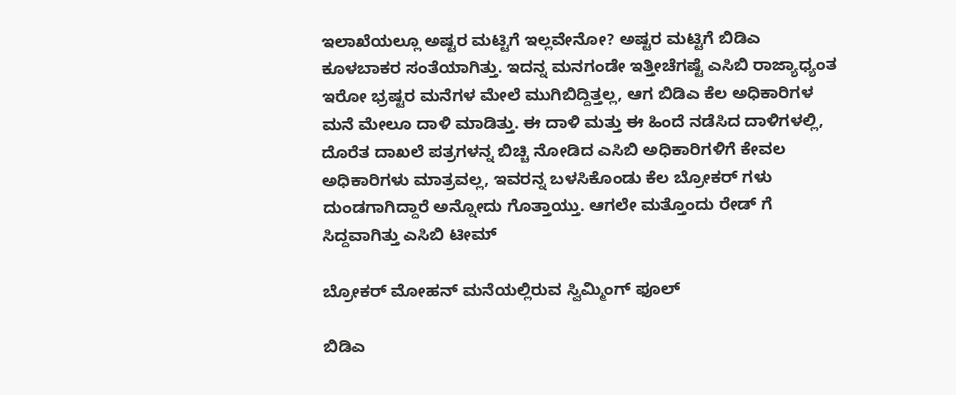ಇಲಾಖೆಯಲ್ಲೂ ಅಷ್ಟರ ಮಟ್ಟಿಗೆ ಇಲ್ಲವೇನೋ? ಅಷ್ಟರ ಮಟ್ಟಿಗೆ ಬಿಡಿಎ ಕೂಳಬಾಕರ ಸಂತೆಯಾಗಿತ್ತು. ಇದನ್ನ ಮನಗಂಡೇ ಇತ್ತೀಚೆಗಷ್ಟೆ ಎಸಿಬಿ ರಾಜ್ಯಾಧ್ಯಂತ ಇರೋ ಭ್ರಷ್ಟರ ಮನೆಗಳ ಮೇಲೆ ಮುಗಿಬಿದ್ದಿತ್ತಲ್ಲ, ಆಗ ಬಿಡಿಎ ಕೆಲ ಅಧಿಕಾರಿಗಳ ಮನೆ ಮೇಲೂ ದಾಳಿ ಮಾಡಿತ್ತು. ಈ ದಾಳಿ ಮತ್ತು ಈ ಹಿಂದೆ ನಡೆಸಿದ ದಾಳಿಗಳಲ್ಲಿ, ದೊರೆತ ದಾಖಲೆ ಪತ್ರಗಳನ್ನ ಬಿಚ್ಚಿ ನೋಡಿದ ಎಸಿಬಿ ಅಧಿಕಾರಿಗಳಿಗೆ ಕೇವಲ ಅಧಿಕಾರಿಗಳು ಮಾತ್ರವಲ್ಲ, ಇವರನ್ನ ಬಳಸಿಕೊಂಡು ಕೆಲ ಬ್ರೋಕರ್ ಗಳು ದುಂಡಗಾಗಿದ್ದಾರೆ ಅನ್ನೋದು ಗೊತ್ತಾಯ್ತು. ಆಗಲೇ ಮತ್ತೊಂದು ರೇಡ್ ಗೆ ಸಿದ್ದವಾಗಿತ್ತು ಎಸಿಬಿ ಟೀಮ್

ಬ್ರೋಕರ್ ಮೋಹನ್ ಮನೆಯಲ್ಲಿರುವ ಸ್ವಿಮ್ಮಿಂಗ್ ಫೂಲ್

ಬಿಡಿಎ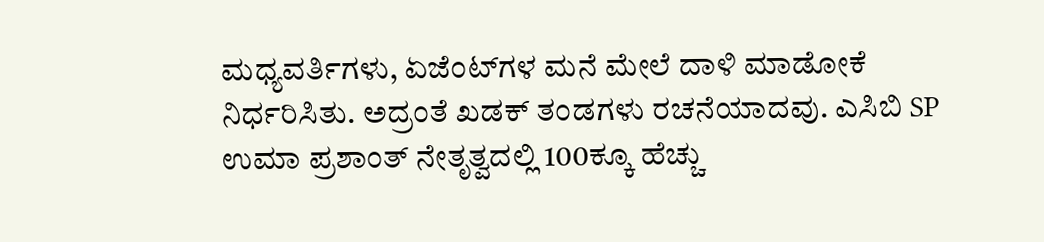ಮಧ್ಯವರ್ತಿಗಳು, ಏಜೆಂಟ್‌ಗಳ ಮನೆ ಮೇಲೆ ದಾಳಿ ಮಾಡೋಕೆ ನಿರ್ಧರಿಸಿತು. ಅದ್ರಂತೆ ಖಡಕ್ ತಂಡಗಳು ರಚನೆಯಾದವು. ಎಸಿಬಿ SP ಉಮಾ ಪ್ರಶಾಂತ್ ನೇತೃತ್ವದಲ್ಲಿ 100ಕ್ಕೂ ಹೆಚ್ಚು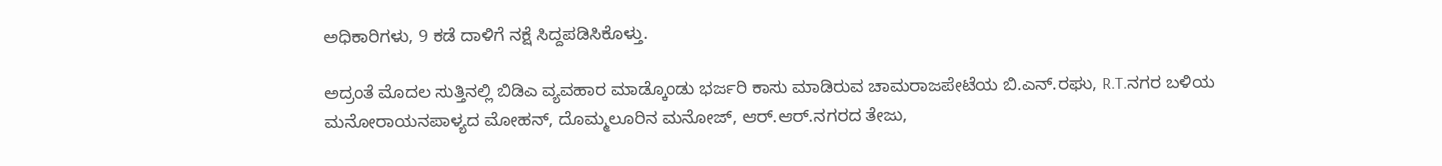ಅಧಿಕಾರಿಗಳು, 9 ಕಡೆ ದಾಳಿಗೆ ನಕ್ಷೆ ಸಿದ್ದಪಡಿಸಿಕೊಳ್ತು.

ಅದ್ರಂತೆ ಮೊದಲ ಸುತ್ತಿನಲ್ಲಿ ಬಿಡಿಎ ವ್ಯವಹಾರ ಮಾಡ್ಕೊಂಡು ಭರ್ಜರಿ ಕಾಸು ಮಾಡಿರುವ ಚಾಮರಾಜಪೇಟೆಯ ಬಿ.ಎನ್.ರಘು, R.T.ನಗರ ಬಳಿಯ ಮನೋರಾಯನಪಾಳ್ಯದ ಮೋಹನ್, ದೊಮ್ಮಲೂರಿನ ಮನೋಜ್, ಆರ್.ಆರ್.ನಗರದ ತೇಜು,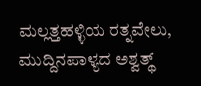ಮಲ್ಲತ್ತಹಳ್ಳಿಯ ರತ್ನವೇಲು, ಮುದ್ದಿನಪಾಳ್ಯದ ಅಶ್ವತ್ಥ್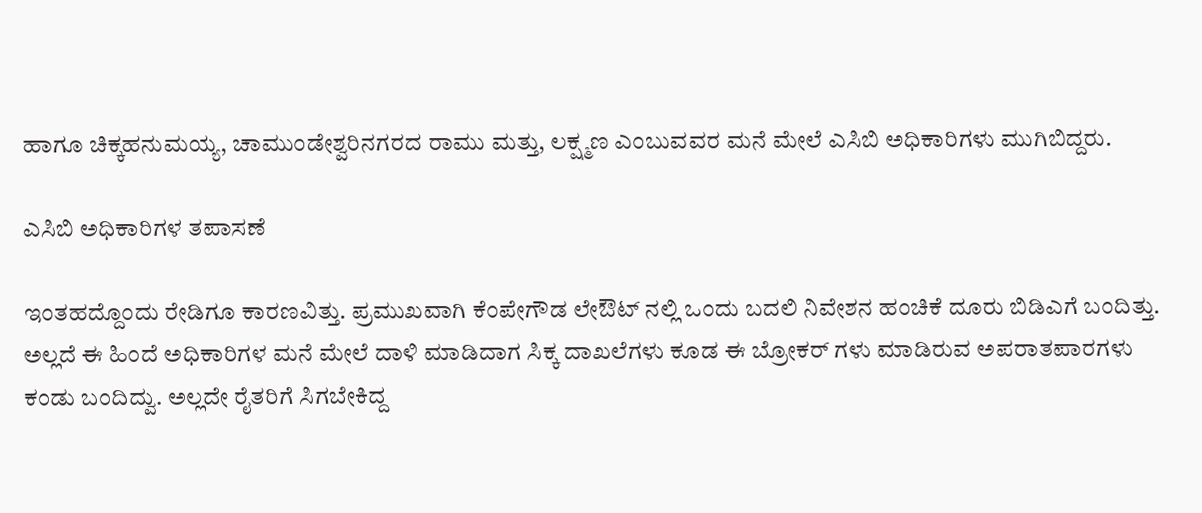ಹಾಗೂ ಚಿಕ್ಕಹನುಮಯ್ಯ, ಚಾಮುಂಡೇಶ್ವರಿನಗರದ ರಾಮು ಮತ್ತು, ಲಕ್ಷ್ಮಣ ಎಂಬುವವರ ಮನೆ ಮೇಲೆ ಎಸಿಬಿ ಅಧಿಕಾರಿಗಳು ಮುಗಿಬಿದ್ದರು.

ಎಸಿಬಿ ಅಧಿಕಾರಿಗಳ ತಪಾಸಣೆ

ಇಂತಹದ್ದೊಂದು ರೇಡಿಗೂ ಕಾರಣವಿತ್ತು. ಪ್ರಮುಖವಾಗಿ ಕೆಂಪೇಗೌಡ ಲೇಔಟ್ ನಲ್ಲಿ ಒಂದು ಬದಲಿ ನಿವೇಶನ ಹಂಚಿಕೆ ದೂರು ಬಿಡಿಎಗೆ ಬಂದಿತ್ತು. ಅಲ್ಲದೆ ಈ ಹಿಂದೆ ಅಧಿಕಾರಿಗಳ ಮನೆ ಮೇಲೆ ದಾಳಿ ಮಾಡಿದಾಗ ಸಿಕ್ಕ ದಾಖಲೆಗಳು ಕೂಡ ಈ ಬ್ರೋಕರ್ ಗಳು ಮಾಡಿರುವ ಅಪರಾತಪಾರಗಳು ಕಂಡು ಬಂದಿದ್ವು. ಅಲ್ಲದೇ ರೈತರಿಗೆ ಸಿಗಬೇಕಿದ್ದ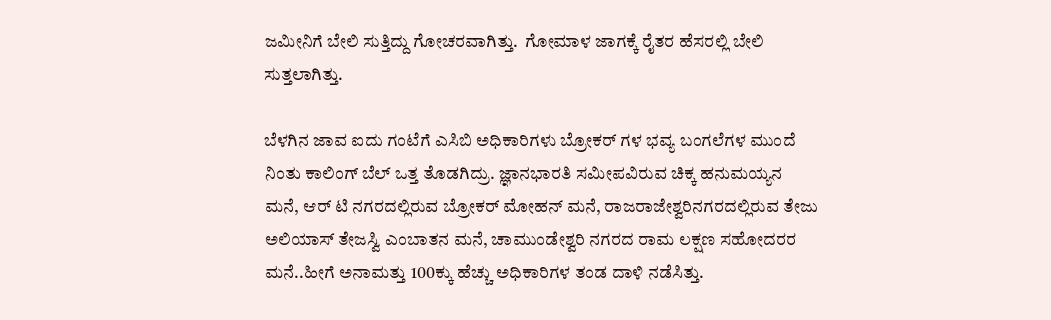ಜಮೀನಿಗೆ ಬೇಲಿ ಸುತ್ತಿದ್ದು ಗೋಚರವಾಗಿತ್ತು.  ಗೋಮಾಳ ಜಾಗಕ್ಕೆ ರೈತರ ಹೆಸರಲ್ಲಿ ಬೇಲಿ ಸುತ್ತಲಾಗಿತ್ತು.

ಬೆಳಗಿನ ಜಾವ ಐದು ಗಂಟೆಗೆ ಎಸಿಬಿ ಅಧಿಕಾರಿಗಳು ಬ್ರೋಕರ್ ಗಳ ಭವ್ಯ ಬಂಗಲೆಗಳ ಮುಂದೆ ನಿಂತು ಕಾಲಿಂಗ್ ಬೆಲ್ ಒತ್ತ ತೊಡಗಿದ್ರು. ಜ್ಞಾನಭಾರತಿ ಸಮೀಪವಿರುವ ಚಿಕ್ಕ ಹನುಮಯ್ಯನ ಮನೆ, ಆರ್ ಟಿ ನಗರದಲ್ಲಿರುವ ಬ್ರೋಕರ್ ಮೋಹನ್ ಮನೆ, ರಾಜರಾಜೇಶ್ವರಿನಗರದಲ್ಲಿರುವ ತೇಜು ಅಲಿಯಾಸ್ ತೇಜಸ್ವಿ ಎಂಬಾತನ ಮನೆ, ಚಾಮುಂಡೇಶ್ವರಿ ನಗರದ ರಾಮ ಲಕ್ಷಣ ಸಹೋದರರ ಮನೆ..ಹೀಗೆ ಅನಾಮತ್ತು 100ಕ್ಕು ಹೆಚ್ಚು ಅಧಿಕಾರಿಗಳ ತಂಡ ದಾಳಿ ನಡೆಸಿತ್ತು.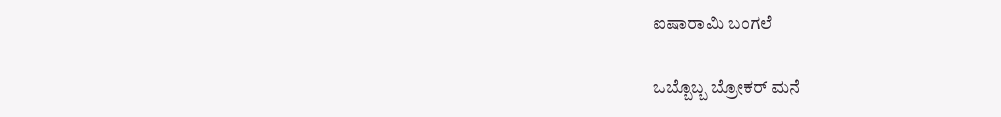ಐಷಾರಾಮಿ ಬಂಗಲೆ

ಒಬ್ಬೊಬ್ಬ ಬ್ರೋಕರ್ ಮನೆ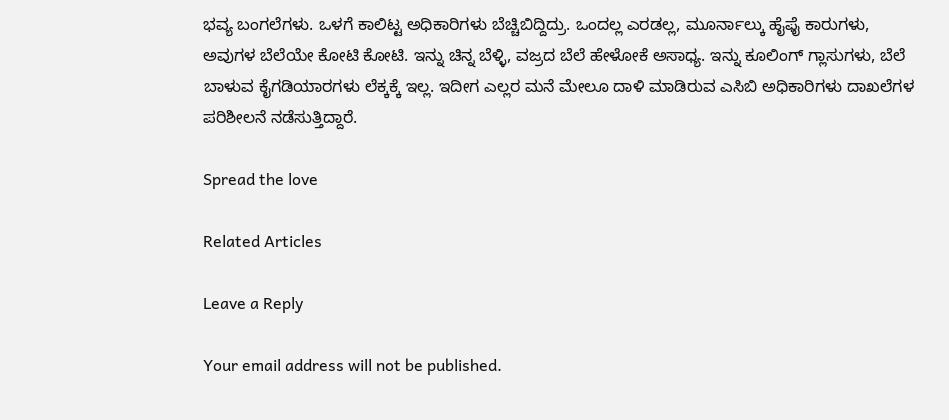ಭವ್ಯ ಬಂಗಲೆಗಳು. ಒಳಗೆ ಕಾಲಿಟ್ಟ ಅಧಿಕಾರಿಗಳು ಬೆಚ್ಚಿಬಿದ್ದಿದ್ರು. ಒಂದಲ್ಲ ಎರಡಲ್ಲ, ಮೂರ್ನಾಲ್ಕು ಹೈಫೈ ಕಾರುಗಳು, ಅವುಗಳ ಬೆಲೆಯೇ ಕೋಟಿ ಕೋಟಿ. ಇನ್ನು ಚಿನ್ನ ಬೆಳ್ಳಿ, ವಜ್ರದ ಬೆಲೆ ಹೇಳೋಕೆ ಅಸಾಧ್ಯ. ಇನ್ನು ಕೂಲಿಂಗ್ ಗ್ಲಾಸುಗಳು, ಬೆಲೆ ಬಾಳುವ ಕೈಗಡಿಯಾರಗಳು ಲೆಕ್ಕಕ್ಕೆ ಇಲ್ಲ. ಇದೀಗ ಎಲ್ಲರ ಮನೆ ಮೇಲೂ ದಾಳಿ ಮಾಡಿರುವ ಎಸಿಬಿ ಅಧಿಕಾರಿಗಳು ದಾಖಲೆಗಳ ಪರಿಶೀಲನೆ ನಡೆಸುತ್ತಿದ್ದಾರೆ.

Spread the love

Related Articles

Leave a Reply

Your email address will not be published.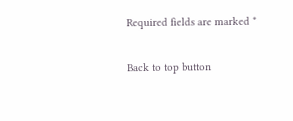Required fields are marked *

Back to top button